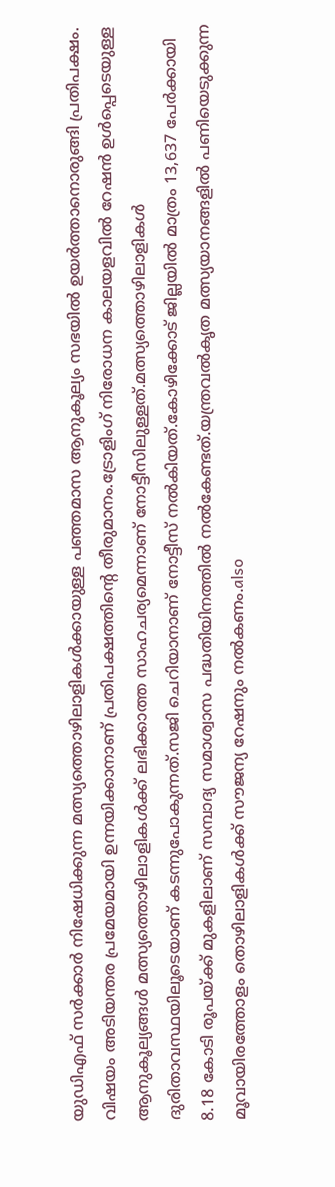യുഡിഎഫ് സർക്കാർ നിഷേധിക്കുന്ന മത്സ്യത്തൊഴിലാളികൾക്കായുള്ള പഞ്ഞമാസ ആനുകൂല്യം സഭയിൽ ഉയർത്താനൊരുങ്ങി പ്രതിപക്ഷം. വിഷയം അടിയന്തര പ്രമേയമായി ഉന്നയിക്കാനാണ് പ്രതിപക്ഷത്തിന്റെ തീരുമാനം.ട്രോളിംഗ് നിരോധന കാലയളവിൽ റേഷൻ ഉൾപ്പെടെയുള്ള ആനുകൂല്യങ്ങൾ മത്സ്യത്തൊഴിലാളികൾക്ക് ലഭിക്കാത്ത സാഹചര്യമെന്നാണ് നോട്ടീസിലുള്ളത്.മത്സ്യത്തൊഴിലാളികൾ ദുരിതാവസ്ഥയിലൂടെയാണ് കടന്നുപോകുന്നത്.സജി ചെറിയാനാണ് നോട്ടീസ് നൽകിയത്.കോഴിക്കോട് ജില്ലയിൽ മാത്രം 13,637 പേർക്കായി 8.18 കോടി രൂപയ്ക്ക് മുകളിലാണ് സമ്പാദ്യ സമാശ്വാസ പദ്ധതിയിനത്തിൽ നൽകേണ്ടത്.യന്ത്രവൽകൃത മത്സ്യയാനങ്ങളിൽ പണിയെടുക്കുന്ന മൂവായിരത്തോളം തൊഴിലാളികൾക്ക് സ‍ൗജന്യ റേഷനും നൽകണം.also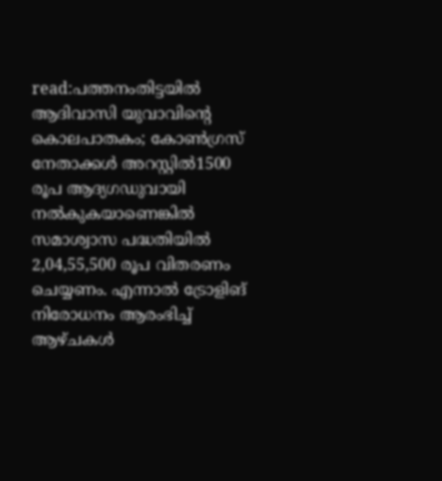read:പത്തനംതിട്ടയിൽ ആദിവാസി യുവാവിന്റെ കൊലപാതകം; കോൺഗ്രസ് നേതാക്കൾ അറസ്റ്റിൽ1500 രൂപ ആദ്യഗഡുവായി നൽകുകയാണെങ്കിൽ സമാശ്വാസ പദ്ധതിയിൽ 2,04,55,500 രൂപ വിതരണം ചെയ്യണം. എന്നാൽ ട്രോളിങ് നിരോധനം ആരംഭിച്ച് ആഴ്ചകൾ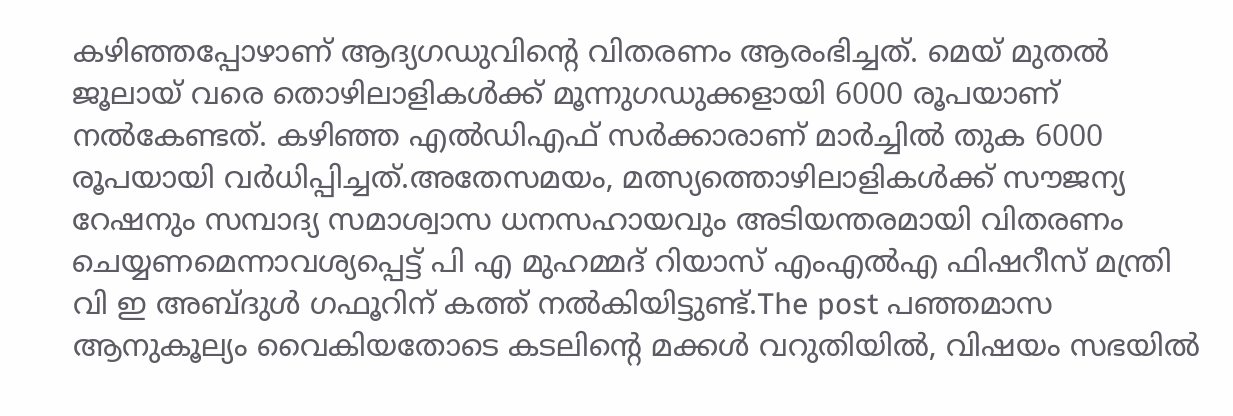കഴിഞ്ഞപ്പോഴാണ് ആദ്യഗഡുവിന്റെ വിതരണം ആരംഭിച്ചത്. മെയ് മുതൽ ജൂലായ് വരെ തൊഴിലാളികൾക്ക് മൂന്നുഗഡുക്കളായി 6000 രൂപയാണ് നൽകേണ്ടത്. കഴിഞ്ഞ എൽഡിഎഫ് സർക്കാരാണ് മാർച്ചിൽ തുക 6000 രൂപയായി വർധിപ്പിച്ചത്.അതേസമയം, മത്സ്യത്തൊഴിലാളികൾക്ക് സൗജന്യ റേഷനും സമ്പാദ്യ സമാശ്വാസ ധനസഹായവും അടിയന്തരമായി വിതരണം ചെയ്യണമെന്നാവശ്യപ്പെട്ട് പി എ മുഹമ്മദ് റിയാസ് എംഎൽഎ ഫിഷറീസ് മന്ത്രി വി ഇ അബ്ദുൾ ഗഫൂറിന് കത്ത് നൽകിയിട്ടുണ്ട്.The post പഞ്ഞമാസ ആനുകൂല്യം വൈകിയതോടെ കടലിന്റെ മക്കൾ വറുതിയിൽ, വിഷയം സഭയിൽ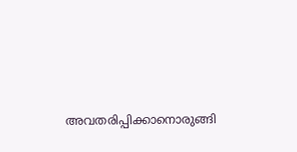അവതരിപ്പിക്കാനൊരുങ്ങി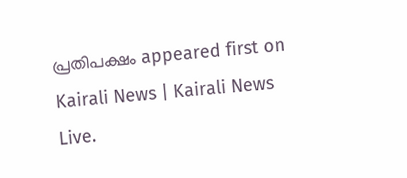പ്രതിപക്ഷം appeared first on Kairali News | Kairali News Live.